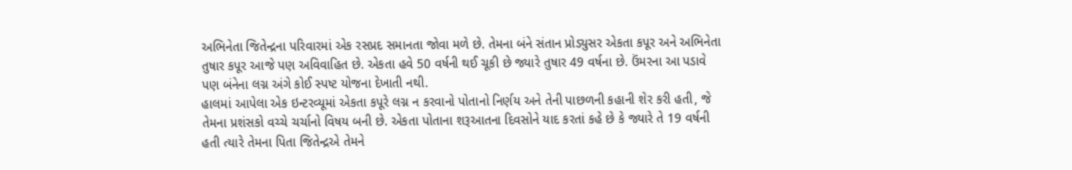અભિનેતા જિતેન્દ્રના પરિવારમાં એક રસપ્રદ સમાનતા જોવા મળે છે. તેમના બંને સંતાન પ્રોડ્યુસર એકતા કપૂર અને અભિનેતા તુષાર કપૂર આજે પણ અવિવાહિત છે. એકતા હવે 50 વર્ષની થઈ ચૂકી છે જ્યારે તુષાર 49 વર્ષના છે. ઉંમરના આ પડાવે પણ બંનેના લગ્ન અંગે કોઈ સ્પષ્ટ યોજના દેખાતી નથી.
હાલમાં આપેલા એક ઇન્ટરવ્યૂમાં એકતા કપૂરે લગ્ન ન કરવાનો પોતાનો નિર્ણય અને તેની પાછળની કહાની શેર કરી હતી, જે તેમના પ્રશંસકો વચ્ચે ચર્ચાનો વિષય બની છે. એકતા પોતાના શરૂઆતના દિવસોને યાદ કરતાં કહે છે કે જ્યારે તે 19 વર્ષની હતી ત્યારે તેમના પિતા જિતેન્દ્રએ તેમને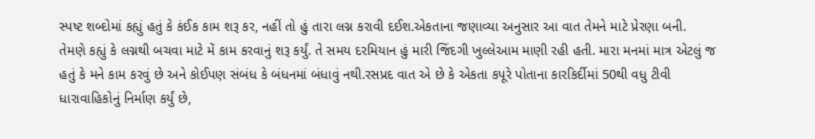સ્પષ્ટ શબ્દોમાં કહ્યું હતું કે કંઈક કામ શરૂ કર, નહીં તો હું તારા લગ્ન કરાવી દઈશ.એકતાના જણાવ્યા અનુસાર આ વાત તેમને માટે પ્રેરણા બની.
તેમણે કહ્યું કે લગ્નથી બચવા માટે મેં કામ કરવાનું શરૂ કર્યું. તે સમય દરમિયાન હું મારી જિંદગી ખુલ્લેઆમ માણી રહી હતી. મારા મનમાં માત્ર એટલું જ હતું કે મને કામ કરવું છે અને કોઈપણ સંબંધ કે બંધનમાં બંધાવું નથી.રસપ્રદ વાત એ છે કે એકતા કપૂરે પોતાના કારકિર્દીમાં 50થી વધુ ટીવી ધારાવાહિકોનું નિર્માણ કર્યું છે,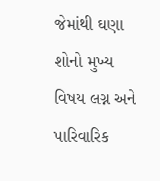જેમાંથી ઘણા શોનો મુખ્ય વિષય લગ્ન અને પારિવારિક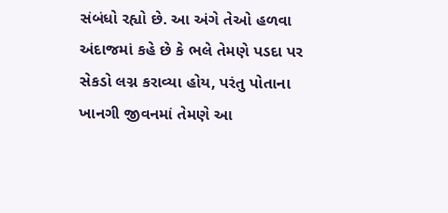સંબંધો રહ્યો છે. આ અંગે તેઓ હળવા અંદાજમાં કહે છે કે ભલે તેમણે પડદા પર સેકડો લગ્ન કરાવ્યા હોય, પરંતુ પોતાના ખાનગી જીવનમાં તેમણે આ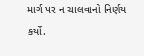માર્ગ પર ન ચાલવાનો નિર્ણય કર્યો.